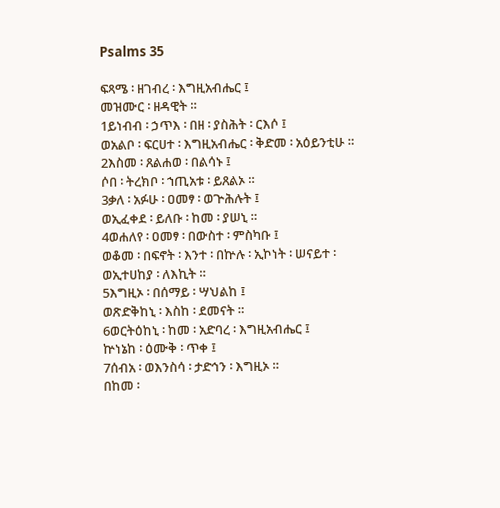Psalms 35

ፍጻሜ ፡ ዘገብረ ፡ እግዚአብሔር ፤
መዝሙር ፡ ዘዳዊት ።
1ይነብብ ፡ ኃጥእ ፡ በዘ ፡ ያስሕት ፡ ርእሶ ፤
ወአልቦ ፡ ፍርሀተ ፡ እግዚአብሔር ፡ ቅድመ ፡ አዕይንቲሁ ።
2እስመ ፡ ጸልሐወ ፡ በልሳኑ ፤
ሶበ ፡ ትረክቦ ፡ ኀጢአቱ ፡ ይጸልኦ ።
3ቃለ ፡ አፉሁ ፡ ዐመፃ ፡ ወጕሕሉት ፤
ወኢፈቀደ ፡ ይለቡ ፡ ከመ ፡ ያሠኒ ።
4ወሐለየ ፡ ዐመፃ ፡ በውስተ ፡ ምስካቡ ፤
ወቆመ ፡ በፍኖት ፡ እንተ ፡ በኵሉ ፡ ኢኮነት ፡ ሠናይተ ፡
ወኢተሀከያ ፡ ለእኪት ።
5እግዚኦ ፡ በሰማይ ፡ ሣህልከ ፤
ወጽድቅከኒ ፡ እስከ ፡ ደመናት ።
6ወርትዕከኒ ፡ ከመ ፡ አድባረ ፡ እግዚአብሔር ፤
ኵነኔከ ፡ ዕሙቅ ፡ ጥቀ ፤
7ሰብአ ፡ ወእንስሳ ፡ ታድኅን ፡ እግዚኦ ።
በከመ ፡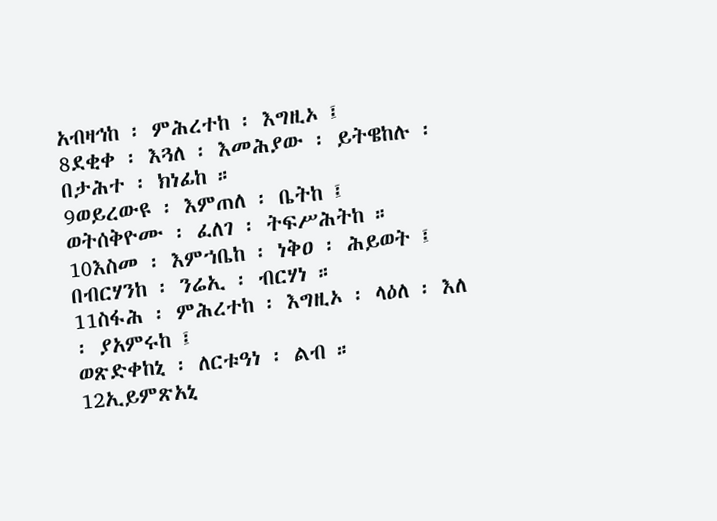አብዛኅከ ፡ ምሕረተከ ፡ እግዚኦ ፤
8ደቂቀ ፡ እጓለ ፡ እመሕያው ፡ ይትዌከሉ ፡ በታሕተ ፡ ክነፊከ ።
9ወይረውዩ ፡ እምጠለ ፡ ቤትከ ፤
ወትሰቅዮሙ ፡ ፈለገ ፡ ትፍሥሕትከ ።
10እስመ ፡ እምኀቤከ ፡ ነቅዐ ፡ ሕይወት ፤
በብርሃንከ ፡ ንሬኢ ፡ ብርሃነ ።
11ስፋሕ ፡ ምሕረተከ ፡ እግዚኦ ፡ ላዕለ ፡ እለ ፡ ያአምሩከ ፤
ወጽድቀከኒ ፡ ለርቱዓነ ፡ ልብ ።
12ኢይምጽአኒ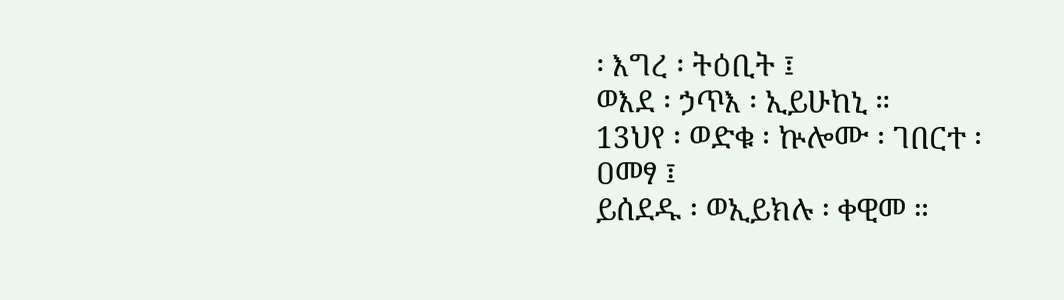፡ እግረ ፡ ትዕቢት ፤
ወእደ ፡ ኃጥእ ፡ ኢይሁከኒ ።
13ህየ ፡ ወድቁ ፡ ኵሎሙ ፡ ገበርተ ፡ ዐመፃ ፤
ይሰደዱ ፡ ወኢይክሉ ፡ ቀዊመ ።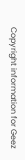Copyright information for Geez